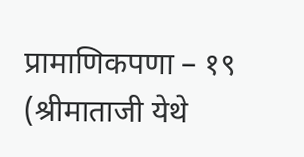प्रामाणिकपणा – १९
(श्रीमाताजी येथे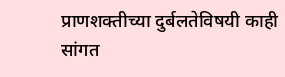प्राणशक्तीच्या दुर्बलतेविषयी काही सांगत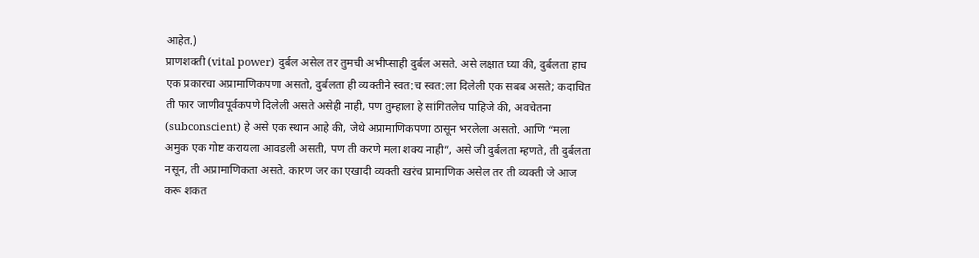आहेत.)
प्राणशक्ती (vital power) दुर्बल असेल तर तुमची अभीप्साही दुर्बल असते. असे लक्षात घ्या की, दुर्बलता हाच एक प्रकारचा अप्रामाणिकपणा असतो, दुर्बलता ही व्यक्तीने स्वत:च स्वत:ला दिलेली एक सबब असते; कदाचित ती फार जाणीवपूर्वकपणे दिलेली असते असेही नाही, पण तुम्हाला हे सांगितलेच पाहिजे की, अवचेतना (subconscient) हे असे एक स्थान आहे की, जेथे अप्रामाणिकपणा ठासून भरलेला असतो. आणि “मला अमुक एक गोष्ट करायला आवडली असती, पण ती करणे मला शक्य नाही”, असे जी दुर्बलता म्हणते, ती दुर्बलता नसून, ती अप्रामाणिकता असते. कारण जर का एखादी व्यक्ती खरंच प्रामाणिक असेल तर ती व्यक्ती जे आज करू शकत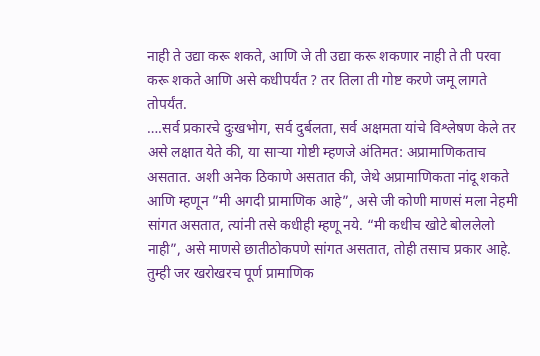नाही ते उद्या करू शकते, आणि जे ती उद्या करू शकणार नाही ते ती परवा करू शकते आणि असे कधीपर्यंत ? तर तिला ती गोष्ट करणे जमू लागते तोपर्यंत.
….सर्व प्रकारचे दुःखभोग, सर्व दुर्बलता, सर्व अक्षमता यांचे विश्लेषण केले तर असे लक्षात येते की, या साऱ्या गोष्टी म्हणजे अंतिमत: अप्रामाणिकताच असतात. अशी अनेक ठिकाणे असतात की, जेथे अप्रामाणिकता नांदू शकते आणि म्हणून ”मी अगदी प्रामाणिक आहे”, असे जी कोणी माणसं मला नेहमी सांगत असतात, त्यांनी तसे कधीही म्हणू नये. “मी कधीच खोटे बोललेलो नाही”, असे माणसे छातीठोकपणे सांगत असतात, तोही तसाच प्रकार आहे. तुम्ही जर खरोखरच पूर्ण प्रामाणिक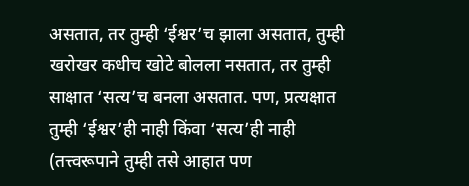असतात, तर तुम्ही ‘ईश्वर’च झाला असतात, तुम्ही खरोखर कधीच खोटे बोलला नसतात, तर तुम्ही साक्षात ‘सत्य’च बनला असतात. पण, प्रत्यक्षात तुम्ही ‘ईश्वर’ही नाही किंवा ‘सत्य’ही नाही (तत्त्वरूपाने तुम्ही तसे आहात पण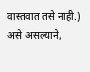वास्तवात तसे नाही.) असे असल्याने,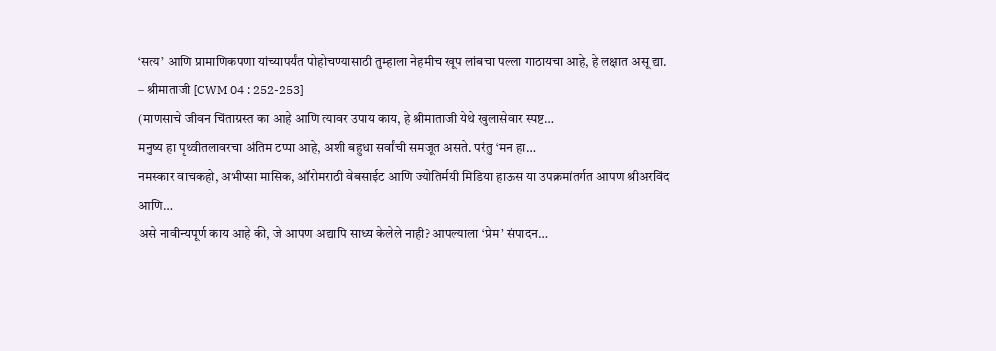‘सत्य’ आणि प्रामाणिकपणा यांच्यापर्यंत पोहोचण्यासाठी तुम्हाला नेहमीच खूप लांबचा पल्ला गाठायचा आहे, हे लक्षात असू द्या.
– श्रीमाताजी [CWM 04 : 252-253]
(माणसाचे जीवन चिंताग्रस्त का आहे आणि त्यावर उपाय काय, हे श्रीमाताजी येथे खुलासेवार स्पष्ट…
मनुष्य हा पृथ्वीतलावरचा अंतिम टप्पा आहे, अशी बहुधा सर्वांची समजूत असते. परंतु ‘मन हा…
नमस्कार वाचकहो, अभीप्सा मासिक, ऑरोमराठी वेबसाईट आणि ज्योतिर्मयी मिडिया हाऊस या उपक्रमांतर्गत आपण श्रीअरविंद आणि…
असे नावीन्यपूर्ण काय आहे की, जे आपण अद्यापि साध्य केलेले नाही? आपल्याला ‘प्रेम’ संपादन…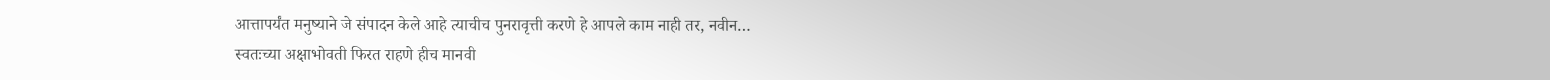आत्तापर्यंत मनुष्याने जे संपादन केले आहे त्याचीच पुनरावृत्ती करणे हे आपले काम नाही तर, नवीन…
स्वतःच्या अक्षाभोवती फिरत राहणे हीच मानवी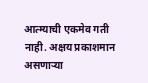आत्म्याची एकमेव गती नाही. अक्षय प्रकाशमान असणाऱ्या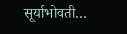सूर्याभोवती…